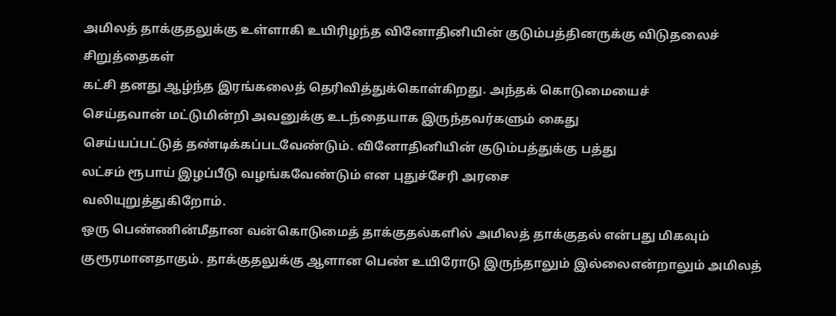அமிலத் தாக்குதலுக்கு உள்ளாகி உயிரிழந்த வினோதினியின் குடும்பத்தினருக்கு விடுதலைச் சிறுத்தைகள்
கட்சி தனது ஆழ்ந்த இரங்கலைத் தெரிவித்துக்கொள்கிறது. அந்தக் கொடுமையைச்
செய்தவான் மட்டுமின்றி அவனுக்கு உடந்தையாக இருந்தவர்களும் கைது
செய்யப்பட்டுத் தண்டிக்கப்படவேண்டும். வினோதினியின் குடும்பத்துக்கு பத்து
லட்சம் ரூபாய் இழப்பீடு வழங்கவேண்டும் என புதுச்சேரி அரசை
வலியுறுத்துகிறோம்.
ஒரு பெண்ணின்மீதான வன்கொடுமைத் தாக்குதல்களில் அமிலத் தாக்குதல் என்பது மிகவும் குரூரமானதாகும். தாக்குதலுக்கு ஆளான பெண் உயிரோடு இருந்தாலும் இல்லைஎன்றாலும் அமிலத்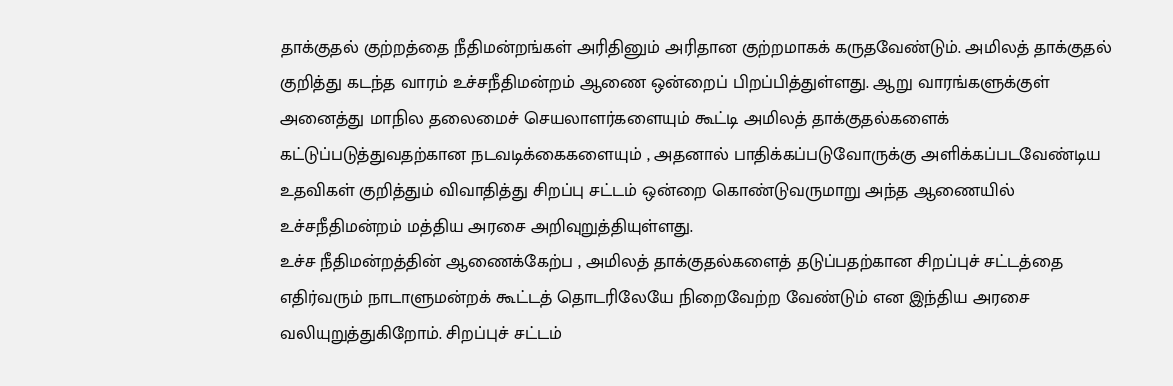தாக்குதல் குற்றத்தை நீதிமன்றங்கள் அரிதினும் அரிதான குற்றமாகக் கருதவேண்டும். அமிலத் தாக்குதல் குறித்து கடந்த வாரம் உச்சநீதிமன்றம் ஆணை ஒன்றைப் பிறப்பித்துள்ளது. ஆறு வாரங்களுக்குள் அனைத்து மாநில தலைமைச் செயலாளர்களையும் கூட்டி அமிலத் தாக்குதல்களைக் கட்டுப்படுத்துவதற்கான நடவடிக்கைகளையும் , அதனால் பாதிக்கப்படுவோருக்கு அளிக்கப்படவேண்டிய உதவிகள் குறித்தும் விவாதித்து சிறப்பு சட்டம் ஒன்றை கொண்டுவருமாறு அந்த ஆணையில் உச்சநீதிமன்றம் மத்திய அரசை அறிவுறுத்தியுள்ளது.
உச்ச நீதிமன்றத்தின் ஆணைக்கேற்ப , அமிலத் தாக்குதல்களைத் தடுப்பதற்கான சிறப்புச் சட்டத்தை எதிர்வரும் நாடாளுமன்றக் கூட்டத் தொடரிலேயே நிறைவேற்ற வேண்டும் என இந்திய அரசை வலியுறுத்துகிறோம். சிறப்புச் சட்டம்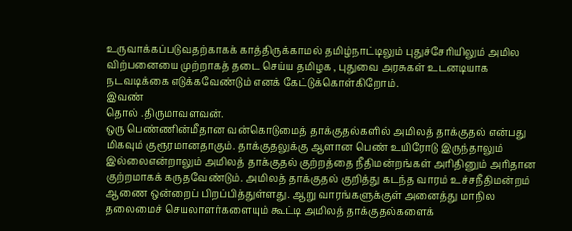உருவாக்கப்படுவதற்காகக் காத்திருக்காமல் தமிழ்நாட்டிலும் புதுச்சேரியிலும் அமில விற்பனையை முற்றாகத் தடை செய்ய தமிழக , புதுவை அரசுகள் உடனடியாக நடவடிக்கை எடுக்கவேண்டும் எனக் கேட்டுக்கொள்கிறோம்.
இவண்
தொல் .திருமாவளவன்.
ஒரு பெண்ணின்மீதான வன்கொடுமைத் தாக்குதல்களில் அமிலத் தாக்குதல் என்பது மிகவும் குரூரமானதாகும். தாக்குதலுக்கு ஆளான பெண் உயிரோடு இருந்தாலும் இல்லைஎன்றாலும் அமிலத் தாக்குதல் குற்றத்தை நீதிமன்றங்கள் அரிதினும் அரிதான குற்றமாகக் கருதவேண்டும். அமிலத் தாக்குதல் குறித்து கடந்த வாரம் உச்சநீதிமன்றம் ஆணை ஒன்றைப் பிறப்பித்துள்ளது. ஆறு வாரங்களுக்குள் அனைத்து மாநில தலைமைச் செயலாளர்களையும் கூட்டி அமிலத் தாக்குதல்களைக்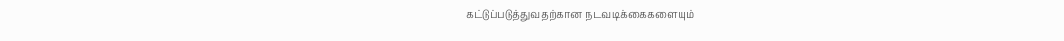கட்டுப்படுத்துவதற்கான நடவடிக்கைகளையும்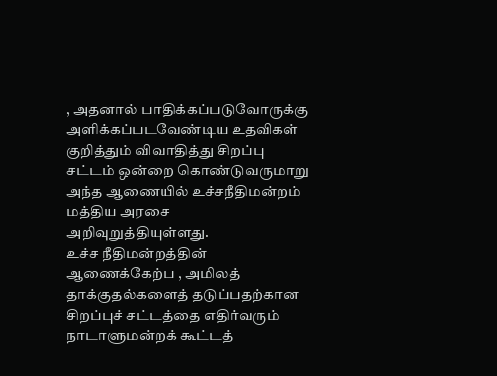, அதனால் பாதிக்கப்படுவோருக்கு அளிக்கப்படவேண்டிய உதவிகள் குறித்தும் விவாதித்து சிறப்பு சட்டம் ஒன்றை கொண்டுவருமாறு அந்த ஆணையில் உச்சநீதிமன்றம் மத்திய அரசை அறிவுறுத்தியுள்ளது.
உச்ச நீதிமன்றத்தின் ஆணைக்கேற்ப , அமிலத் தாக்குதல்களைத் தடுப்பதற்கான சிறப்புச் சட்டத்தை எதிர்வரும் நாடாளுமன்றக் கூட்டத்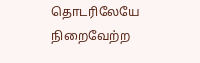தொடரிலேயே நிறைவேற்ற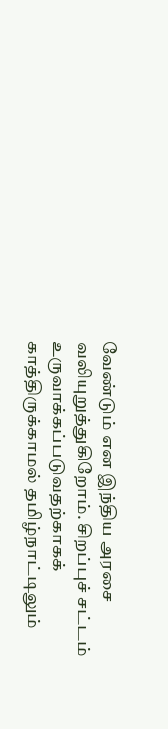வேண்டும் என இந்திய அரசை வலியுறுத்துகிறோம். சிறப்புச் சட்டம் உருவாக்கப்படுவதற்காகக் காத்திருக்காமல் தமிழ்நாட்டிலும்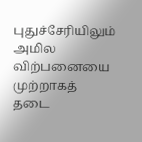புதுச்சேரியிலும் அமில விற்பனையை முற்றாகத் தடை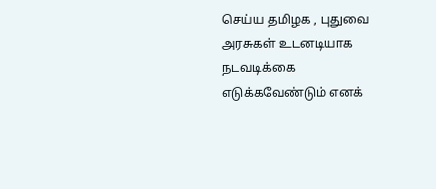செய்ய தமிழக , புதுவை அரசுகள் உடனடியாக நடவடிக்கை எடுக்கவேண்டும் எனக்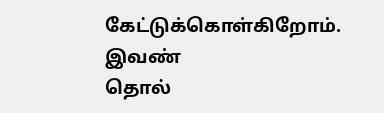கேட்டுக்கொள்கிறோம்.
இவண்
தொல்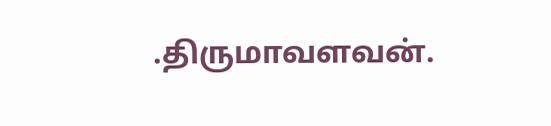.திருமாவளவன்.